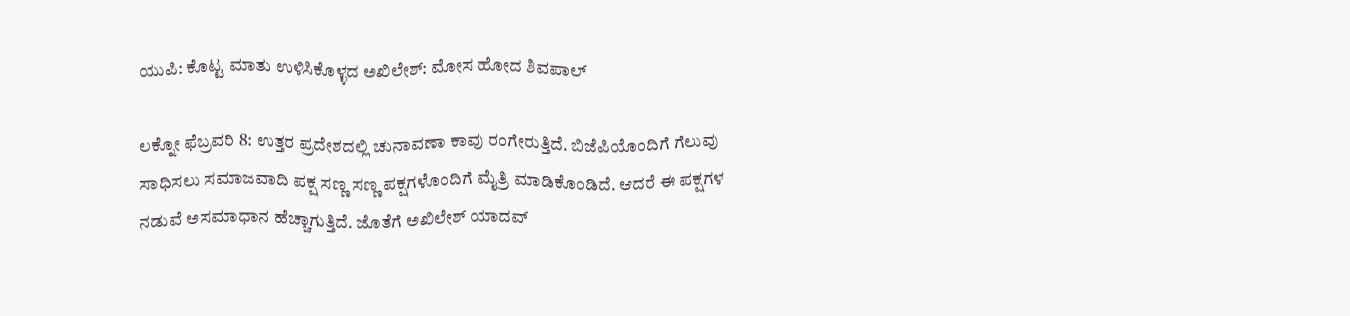ಯುಪಿ: ಕೊಟ್ಟ ಮಾತು ಉಳಿಸಿಕೊಳ್ಳದ ಅಖಿಲೇಶ್: ಮೋಸ ಹೋದ ಶಿವಪಾಲ್

ಲಕ್ನೋ ಫೆಬ್ರವರಿ 8: ಉತ್ತರ ಪ್ರದೇಶದಲ್ಲಿ ಚುನಾವಣಾ ಕಾವು ರಂಗೇರುತ್ತಿದೆ. ಬಿಜೆಪಿಯೊಂದಿಗೆ ಗೆಲುವು ಸಾಧಿಸಲು ಸಮಾಜವಾದಿ ಪಕ್ಷ ಸಣ್ಣ ಸಣ್ಣ ಪಕ್ಷಗಳೊಂದಿಗೆ ಮೈತ್ರಿ ಮಾಡಿಕೊಂಡಿದೆ. ಆದರೆ ಈ ಪಕ್ಷಗಳ ನಡುವೆ ಅಸಮಾಧಾನ ಹೆಚ್ಚಾಗುತ್ತಿದೆ. ಜೊತೆಗೆ ಅಖಿಲೇಶ್ ಯಾದವ್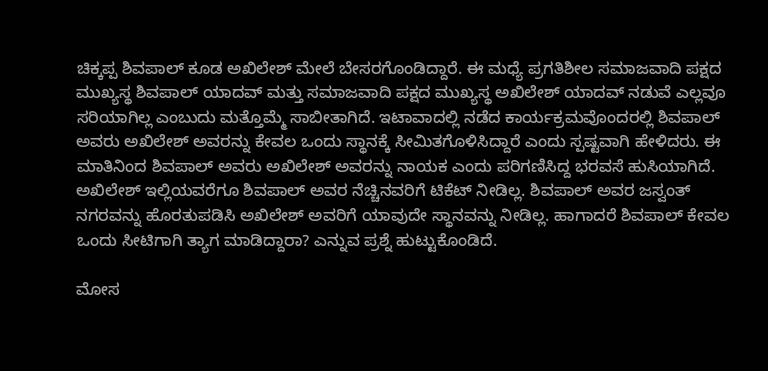ಚಿಕ್ಕಪ್ಪ ಶಿವಪಾಲ್ ಕೂಡ ಅಖಿಲೇಶ್ ಮೇಲೆ ಬೇಸರಗೊಂಡಿದ್ದಾರೆ. ಈ ಮಧ್ಯೆ ಪ್ರಗತಿಶೀಲ ಸಮಾಜವಾದಿ ಪಕ್ಷದ ಮುಖ್ಯಸ್ಥ ಶಿವಪಾಲ್ ಯಾದವ್ ಮತ್ತು ಸಮಾಜವಾದಿ ಪಕ್ಷದ ಮುಖ್ಯಸ್ಥ ಅಖಿಲೇಶ್ ಯಾದವ್ ನಡುವೆ ಎಲ್ಲವೂ ಸರಿಯಾಗಿಲ್ಲ ಎಂಬುದು ಮತ್ತೊಮ್ಮೆ ಸಾಬೀತಾಗಿದೆ. ಇಟಾವಾದಲ್ಲಿ ನಡೆದ ಕಾರ್ಯಕ್ರಮವೊಂದರಲ್ಲಿ ಶಿವಪಾಲ್ ಅವರು ಅಖಿಲೇಶ್ ಅವರನ್ನು ಕೇವಲ ಒಂದು ಸ್ಥಾನಕ್ಕೆ ಸೀಮಿತಗೊಳಿಸಿದ್ದಾರೆ ಎಂದು ಸ್ಪಷ್ಟವಾಗಿ ಹೇಳಿದರು. ಈ ಮಾತಿನಿಂದ ಶಿವಪಾಲ್ ಅವರು ಅಖಿಲೇಶ್ ಅವರನ್ನು ನಾಯಕ ಎಂದು ಪರಿಗಣಿಸಿದ್ದ ಭರವಸೆ ಹುಸಿಯಾಗಿದೆ. ಅಖಿಲೇಶ್ ಇಲ್ಲಿಯವರೆಗೂ ಶಿವಪಾಲ್ ಅವರ ನೆಚ್ಚಿನವರಿಗೆ ಟಿಕೆಟ್ ನೀಡಿಲ್ಲ. ಶಿವಪಾಲ್ ಅವರ ಜಸ್ವಂತ್ ನಗರವನ್ನು ಹೊರತುಪಡಿಸಿ ಅಖಿಲೇಶ್ ಅವರಿಗೆ ಯಾವುದೇ ಸ್ಥಾನವನ್ನು ನೀಡಿಲ್ಲ. ಹಾಗಾದರೆ ಶಿವಪಾಲ್ ಕೇವಲ ಒಂದು ಸೀಟಿಗಾಗಿ ತ್ಯಾಗ ಮಾಡಿದ್ದಾರಾ? ಎನ್ನುವ ಪ್ರಶ್ನೆ ಹುಟ್ಟುಕೊಂಡಿದೆ.

ಮೋಸ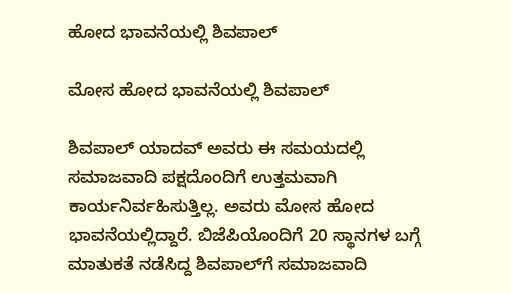ಹೋದ ಭಾವನೆಯಲ್ಲಿ ಶಿವಪಾಲ್

ಮೋಸ ಹೋದ ಭಾವನೆಯಲ್ಲಿ ಶಿವಪಾಲ್

ಶಿವಪಾಲ್ ಯಾದವ್ ಅವರು ಈ ಸಮಯದಲ್ಲಿ ಸಮಾಜವಾದಿ ಪಕ್ಷದೊಂದಿಗೆ ಉತ್ತಮವಾಗಿ ಕಾರ್ಯನಿರ್ವಹಿಸುತ್ತಿಲ್ಲ. ಅವರು ಮೋಸ ಹೋದ ಭಾವನೆಯಲ್ಲಿದ್ದಾರೆ. ಬಿಜೆಪಿಯೊಂದಿಗೆ 20 ಸ್ಥಾನಗಳ ಬಗ್ಗೆ ಮಾತುಕತೆ ನಡೆಸಿದ್ದ ಶಿವಪಾಲ್‌ಗೆ ಸಮಾಜವಾದಿ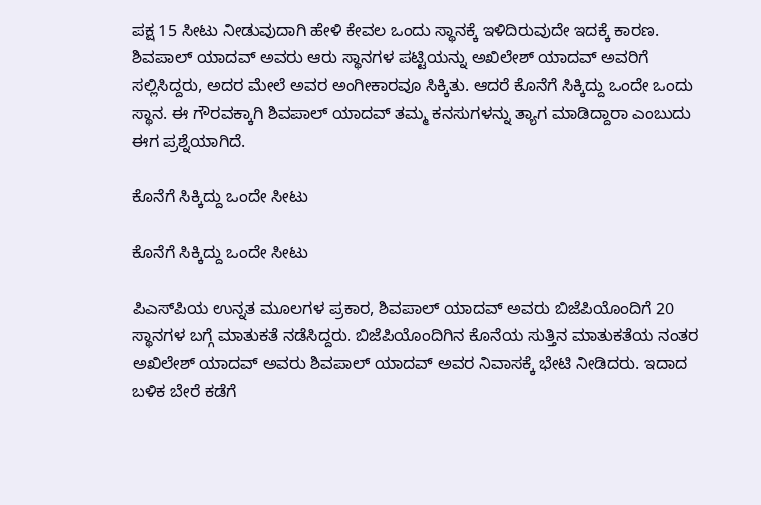ಪಕ್ಷ 15 ಸೀಟು ನೀಡುವುದಾಗಿ ಹೇಳಿ ಕೇವಲ ಒಂದು ಸ್ಥಾನಕ್ಕೆ ಇಳಿದಿರುವುದೇ ಇದಕ್ಕೆ ಕಾರಣ. ಶಿವಪಾಲ್ ಯಾದವ್ ಅವರು ಆರು ಸ್ಥಾನಗಳ ಪಟ್ಟಿಯನ್ನು ಅಖಿಲೇಶ್ ಯಾದವ್ ಅವರಿಗೆ ಸಲ್ಲಿಸಿದ್ದರು, ಅದರ ಮೇಲೆ ಅವರ ಅಂಗೀಕಾರವೂ ಸಿಕ್ಕಿತು. ಆದರೆ ಕೊನೆಗೆ ಸಿಕ್ಕಿದ್ದು ಒಂದೇ ಒಂದು ಸ್ಥಾನ. ಈ ಗೌರವಕ್ಕಾಗಿ ಶಿವಪಾಲ್ ಯಾದವ್ ತಮ್ಮ ಕನಸುಗಳನ್ನು ತ್ಯಾಗ ಮಾಡಿದ್ದಾರಾ ಎಂಬುದು ಈಗ ಪ್ರಶ್ನೆಯಾಗಿದೆ.

ಕೊನೆಗೆ ಸಿಕ್ಕಿದ್ದು ಒಂದೇ ಸೀಟು

ಕೊನೆಗೆ ಸಿಕ್ಕಿದ್ದು ಒಂದೇ ಸೀಟು

ಪಿಎಸ್‌ಪಿಯ ಉನ್ನತ ಮೂಲಗಳ ಪ್ರಕಾರ, ಶಿವಪಾಲ್ ಯಾದವ್ ಅವರು ಬಿಜೆಪಿಯೊಂದಿಗೆ 20 ಸ್ಥಾನಗಳ ಬಗ್ಗೆ ಮಾತುಕತೆ ನಡೆಸಿದ್ದರು. ಬಿಜೆಪಿಯೊಂದಿಗಿನ ಕೊನೆಯ ಸುತ್ತಿನ ಮಾತುಕತೆಯ ನಂತರ ಅಖಿಲೇಶ್ ಯಾದವ್ ಅವರು ಶಿವಪಾಲ್ ಯಾದವ್ ಅವರ ನಿವಾಸಕ್ಕೆ ಭೇಟಿ ನೀಡಿದರು. ಇದಾದ ಬಳಿಕ ಬೇರೆ ಕಡೆಗೆ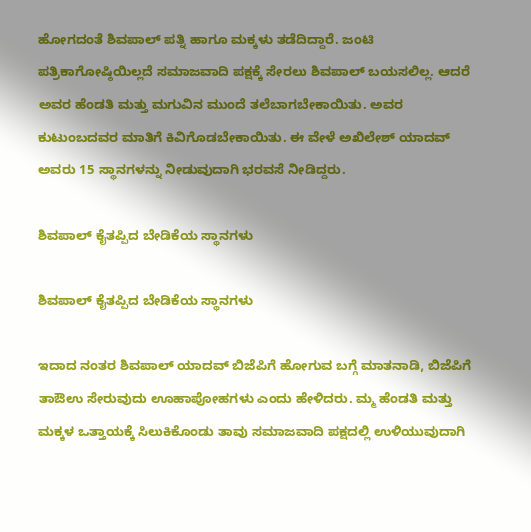ಹೋಗದಂತೆ ಶಿವಪಾಲ್ ಪತ್ನಿ ಹಾಗೂ ಮಕ್ಕಳು ತಡೆದಿದ್ದಾರೆ. ಜಂಟಿ ಪತ್ರಿಕಾಗೋಷ್ಠಿಯಿಲ್ಲದೆ ಸಮಾಜವಾದಿ ಪಕ್ಷಕ್ಕೆ ಸೇರಲು ಶಿವಪಾಲ್ ಬಯಸಲಿಲ್ಲ. ಆದರೆ ಅವರ ಹೆಂಡತಿ ಮತ್ತು ಮಗುವಿನ ಮುಂದೆ ತಲೆಬಾಗಬೇಕಾಯಿತು. ಅವರ ಕುಟುಂಬದವರ ಮಾತಿಗೆ ಕಿವಿಗೊಡಬೇಕಾಯಿತು. ಈ ವೇಳೆ ಅಖಿಲೇಶ್ ಯಾದವ್ ಅವರು 15 ಸ್ಥಾನಗಳನ್ನು ನೀಡುವುದಾಗಿ ಭರವಸೆ ನೀಡಿದ್ದರು.

ಶಿವಪಾಲ್ ಕೈತಪ್ಪಿದ ಬೇಡಿಕೆಯ ಸ್ಥಾನಗಳು

ಶಿವಪಾಲ್ ಕೈತಪ್ಪಿದ ಬೇಡಿಕೆಯ ಸ್ಥಾನಗಳು

ಇದಾದ ನಂತರ ಶಿವಪಾಲ್ ಯಾದವ್ ಬಿಜೆಪಿಗೆ ಹೋಗುವ ಬಗ್ಗೆ ಮಾತನಾಡಿ, ಬಿಜೆಪಿಗೆ ತಾಔಉ ಸೇರುವುದು ಊಹಾಪೋಹಗಳು ಎಂದು ಹೇಳಿದರು. ಮ್ಮ ಹೆಂಡತಿ ಮತ್ತು ಮಕ್ಕಳ ಒತ್ತಾಯಕ್ಕೆ ಸಿಲುಕಿಕೊಂಡು ತಾವು ಸಮಾಜವಾದಿ ಪಕ್ಷದಲ್ಲಿ ಉಳಿಯುವುದಾಗಿ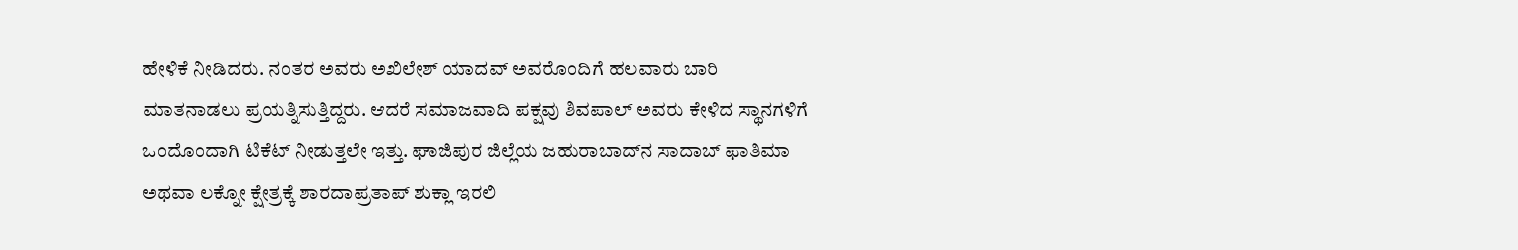ಹೇಳಿಕೆ ನೀಡಿದರು. ನಂತರ ಅವರು ಅಖಿಲೇಶ್ ಯಾದವ್ ಅವರೊಂದಿಗೆ ಹಲವಾರು ಬಾರಿ ಮಾತನಾಡಲು ಪ್ರಯತ್ನಿಸುತ್ತಿದ್ದರು. ಆದರೆ ಸಮಾಜವಾದಿ ಪಕ್ಷವು ಶಿವಪಾಲ್ ಅವರು ಕೇಳಿದ ಸ್ಥಾನಗಳಿಗೆ ಒಂದೊಂದಾಗಿ ಟಿಕೆಟ್ ನೀಡುತ್ತಲೇ ಇತ್ತು. ಘಾಜಿಪುರ ಜಿಲ್ಲೆಯ ಜಹುರಾಬಾದ್‌ನ ಸಾದಾಬ್ ಫಾತಿಮಾ ಅಥವಾ ಲಕ್ನೋ ಕ್ಷೇತ್ರಕ್ಕೆ ಶಾರದಾಪ್ರತಾಪ್ ಶುಕ್ಲಾ ಇರಲಿ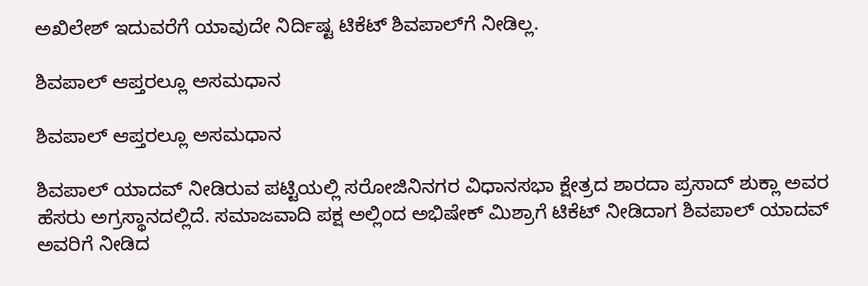ಅಖಿಲೇಶ್ ಇದುವರೆಗೆ ಯಾವುದೇ ನಿರ್ದಿಷ್ಟ ಟಿಕೆಟ್ ಶಿವಪಾಲ್‌ಗೆ ನೀಡಿಲ್ಲ.

ಶಿವಪಾಲ್ ಆಪ್ತರಲ್ಲೂ ಅಸಮಧಾನ

ಶಿವಪಾಲ್ ಆಪ್ತರಲ್ಲೂ ಅಸಮಧಾನ

ಶಿವಪಾಲ್ ಯಾದವ್ ನೀಡಿರುವ ಪಟ್ಟಿಯಲ್ಲಿ ಸರೋಜಿನಿನಗರ ವಿಧಾನಸಭಾ ಕ್ಷೇತ್ರದ ಶಾರದಾ ಪ್ರಸಾದ್ ಶುಕ್ಲಾ ಅವರ ಹೆಸರು ಅಗ್ರಸ್ಥಾನದಲ್ಲಿದೆ. ಸಮಾಜವಾದಿ ಪಕ್ಷ ಅಲ್ಲಿಂದ ಅಭಿಷೇಕ್ ಮಿಶ್ರಾಗೆ ಟಿಕೆಟ್ ನೀಡಿದಾಗ ಶಿವಪಾಲ್ ಯಾದವ್ ಅವರಿಗೆ ನೀಡಿದ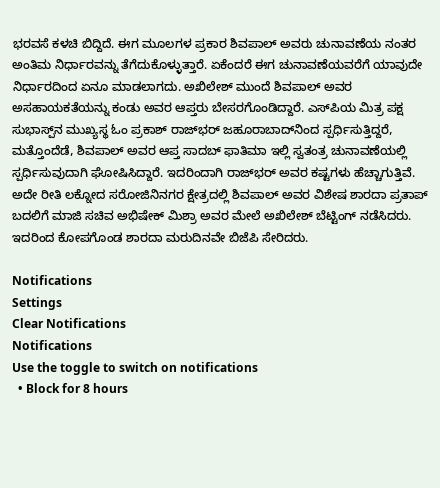ಭರವಸೆ ಕಳಚಿ ಬಿದ್ದಿದೆ. ಈಗ ಮೂಲಗಳ ಪ್ರಕಾರ ಶಿವಪಾಲ್ ಅವರು ಚುನಾವಣೆಯ ನಂತರ ಅಂತಿಮ ನಿರ್ಧಾರವನ್ನು ತೆಗೆದುಕೊಳ್ಳುತ್ತಾರೆ. ಏಕೆಂದರೆ ಈಗ ಚುನಾವಣೆಯವರೆಗೆ ಯಾವುದೇ ನಿರ್ಧಾರದಿಂದ ಏನೂ ಮಾಡಲಾಗದು. ಅಖಿಲೇಶ್ ಮುಂದೆ ಶಿವಪಾಲ್ ಅವರ ಅಸಹಾಯಕತೆಯನ್ನು ಕಂಡು ಅವರ ಆಪ್ತರು ಬೇಸರಗೊಂಡಿದ್ದಾರೆ. ಎಸ್‌ಪಿಯ ಮಿತ್ರ ಪಕ್ಷ ಸುಭಾಸ್ಪ್‌ನ ಮುಖ್ಯಸ್ಥ ಓಂ ಪ್ರಕಾಶ್ ರಾಜ್‌ಭರ್ ಜಹೂರಾಬಾದ್‌ನಿಂದ ಸ್ಪರ್ಧಿಸುತ್ತಿದ್ದರೆ, ಮತ್ತೊಂದೆಡೆ, ಶಿವಪಾಲ್ ಅವರ ಆಪ್ತ ಸಾದಬ್ ಫಾತಿಮಾ ಇಲ್ಲಿ ಸ್ವತಂತ್ರ ಚುನಾವಣೆಯಲ್ಲಿ ಸ್ಪರ್ಧಿಸುವುದಾಗಿ ಘೋಷಿಸಿದ್ದಾರೆ. ಇದರಿಂದಾಗಿ ರಾಜ್‌ಭರ್ ಅವರ ಕಷ್ಟಗಳು ಹೆಚ್ಚಾಗುತ್ತಿವೆ. ಅದೇ ರೀತಿ ಲಕ್ನೋದ ಸರೋಜಿನಿನಗರ ಕ್ಷೇತ್ರದಲ್ಲಿ ಶಿವಪಾಲ್ ಅವರ ವಿಶೇಷ ಶಾರದಾ ಪ್ರತಾಪ್ ಬದಲಿಗೆ ಮಾಜಿ ಸಚಿವ ಅಭಿಷೇಕ್ ಮಿಶ್ರಾ ಅವರ ಮೇಲೆ ಅಖಿಲೇಶ್ ಬೆಟ್ಟಿಂಗ್ ನಡೆಸಿದರು. ಇದರಿಂದ ಕೋಪಗೊಂಡ ಶಾರದಾ ಮರುದಿನವೇ ಬಿಜೆಪಿ ಸೇರಿದರು.

Notifications
Settings
Clear Notifications
Notifications
Use the toggle to switch on notifications
  • Block for 8 hours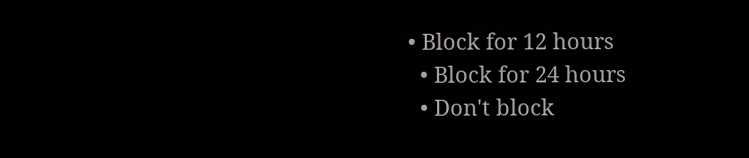• Block for 12 hours
  • Block for 24 hours
  • Don't block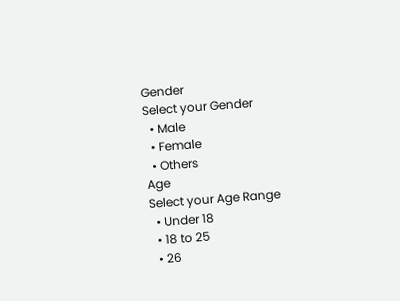Gender
Select your Gender
  • Male
  • Female
  • Others
Age
Select your Age Range
  • Under 18
  • 18 to 25
  • 26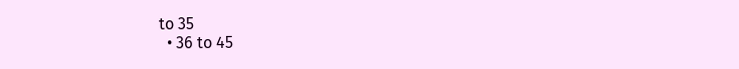to 35
  • 36 to 45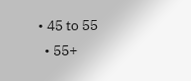• 45 to 55
  • 55+